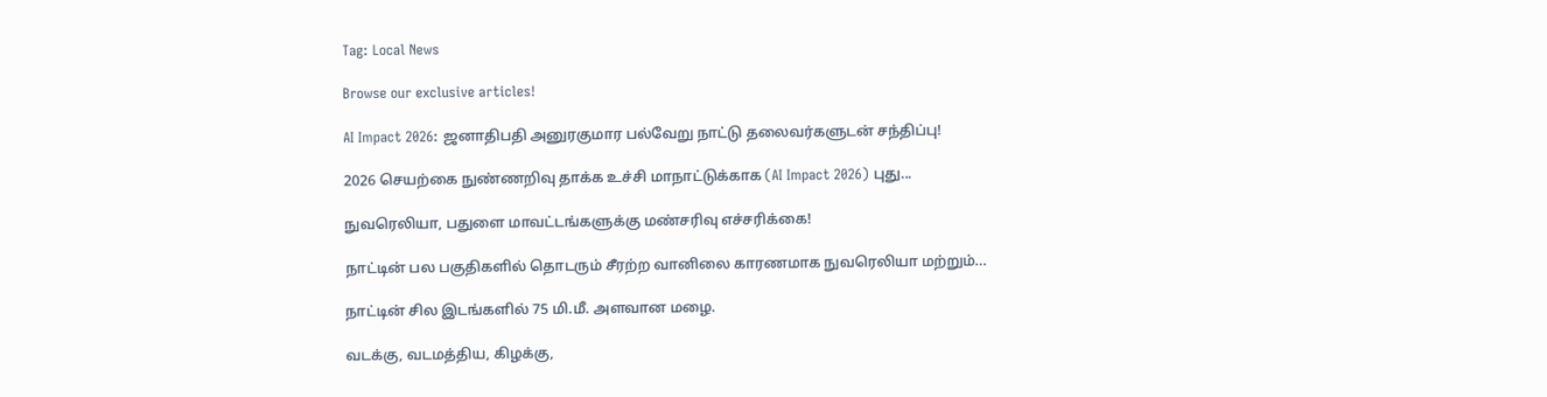Tag: Local News

Browse our exclusive articles!

AI Impact 2026: ஜனாதிபதி அனுரகுமார பல்வேறு நாட்டு தலைவர்களுடன் சந்திப்பு!

2026 செயற்கை நுண்ணறிவு தாக்க உச்சி மாநாட்டுக்காக (AI Impact 2026) புது...

நுவரெலியா, பதுளை மாவட்டங்களுக்கு மண்சரிவு எச்சரிக்கை!

நாட்டின் பல பகுதிகளில் தொடரும் சீரற்ற வானிலை காரணமாக நுவரெலியா மற்றும்...

நாட்டின் சில இடங்களில் 75 மி.மீ. அளவான மழை.

வடக்கு, வடமத்திய, கிழக்கு,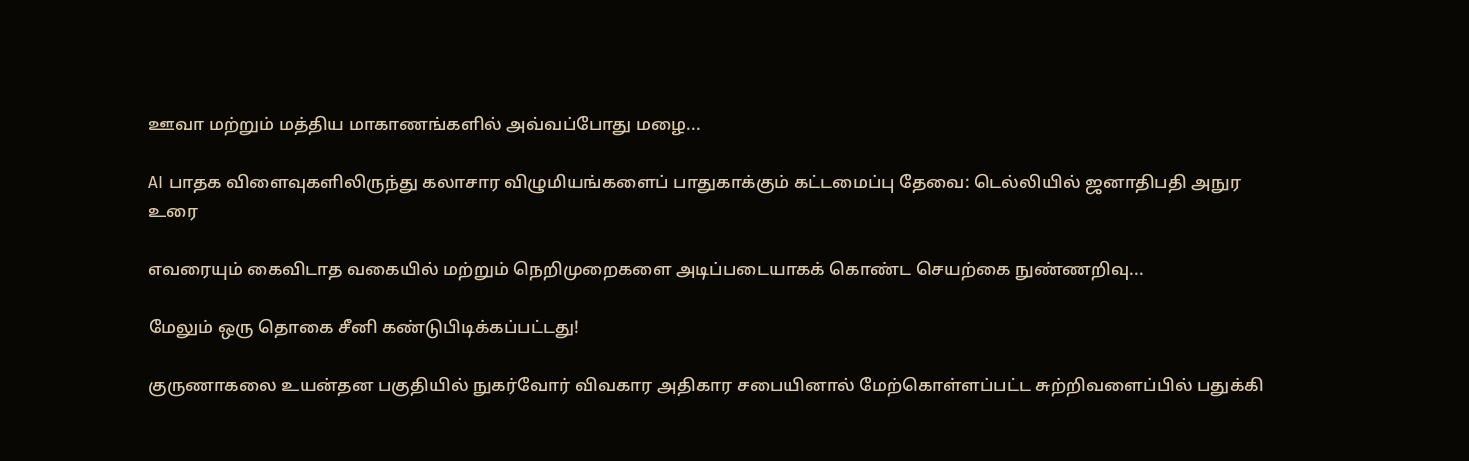ஊவா மற்றும் மத்திய மாகாணங்களில் அவ்வப்போது மழை...

AI பாதக விளைவுகளிலிருந்து கலாசார விழுமியங்களைப் பாதுகாக்கும் கட்டமைப்பு தேவை: டெல்லியில் ஜனாதிபதி அநுர உரை

எவரையும் கைவிடாத வகையில் மற்றும் நெறிமுறைகளை அடிப்படையாகக் கொண்ட செயற்கை நுண்ணறிவு...

மேலும் ஒரு தொகை சீனி கண்டுபிடிக்கப்பட்டது!

குருணாகலை உயன்தன பகுதியில் நுகர்வோர் விவகார அதிகார சபையினால் மேற்கொள்ளப்பட்ட சுற்றிவளைப்பில் பதுக்கி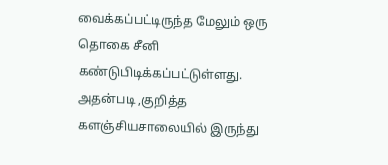வைக்கப்பட்டிருந்த மேலும் ஒரு தொகை சீனி கண்டுபிடிக்கப்பட்டுள்ளது. அதன்படி ,குறித்த களஞ்சியசாலையில் இருந்து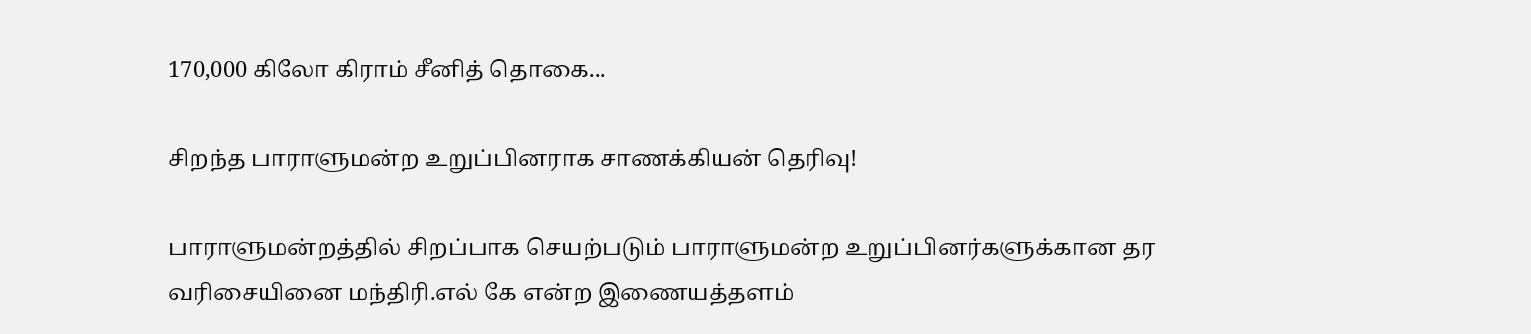170,000 கிலோ கிராம் சீனித் தொகை...

சிறந்த பாராளுமன்ற உறுப்பினராக சாணக்கியன் தெரிவு!

பாராளுமன்றத்தில் சிறப்பாக செயற்படும் பாராளுமன்ற உறுப்பினர்களுக்கான தர வரிசையினை மந்திரி.எல் கே என்ற இணையத்தளம்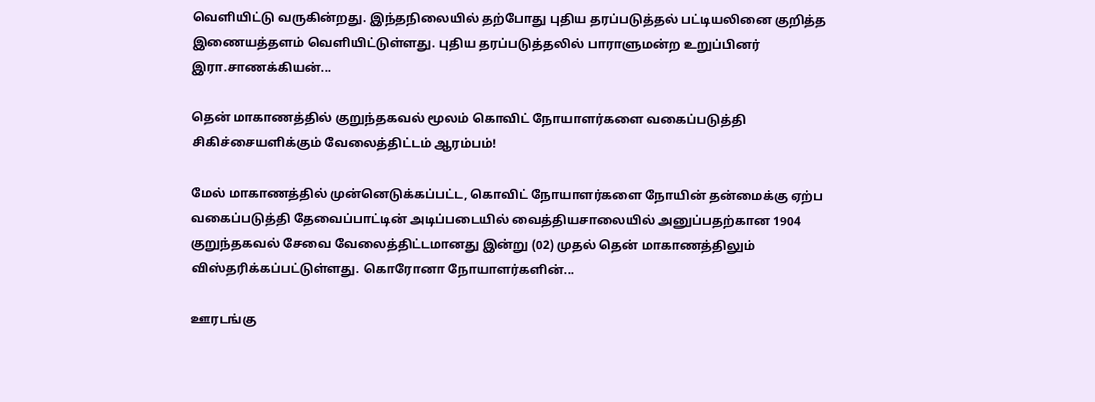வெளியிட்டு வருகின்றது. இந்தநிலையில் தற்போது புதிய தரப்படுத்தல் பட்டியலினை குறித்த இணையத்தளம் வெளியிட்டுள்ளது. புதிய தரப்படுத்தலில் பாராளுமன்ற உறுப்பினர் இரா.சாணக்கியன்...

தென் மாகாணத்தில் குறுந்தகவல் மூலம் கொவிட் நோயாளர்களை வகைப்படுத்தி சிகிச்சையளிக்கும் வேலைத்திட்டம் ஆரம்பம்!

மேல் மாகாணத்தில் முன்னெடுக்கப்பட்ட, கொவிட் நோயாளர்களை நோயின் தன்மைக்கு ஏற்ப வகைப்படுத்தி தேவைப்பாட்டின் அடிப்படையில் வைத்தியசாலையில் அனுப்பதற்கான 1904 குறுந்தகவல் சேவை வேலைத்திட்டமானது இன்று (02) முதல் தென் மாகாணத்திலும் விஸ்தரிக்கப்பட்டுள்ளது. கொரோனா நோயாளர்களின்...

ஊரடங்கு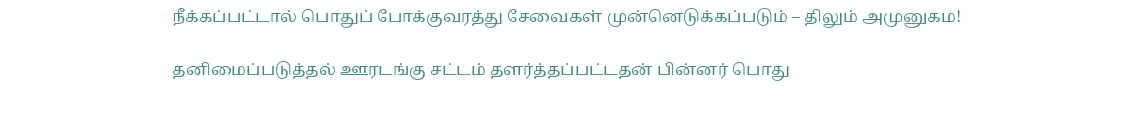நீக்கப்பட்டால் பொதுப் போக்குவரத்து சேவைகள் முன்னெடுக்கப்படும் – திலும் அமுனுகம!

தனிமைப்படுத்தல் ஊரடங்கு சட்டம் தளர்த்தப்பட்டதன் பின்னர் பொது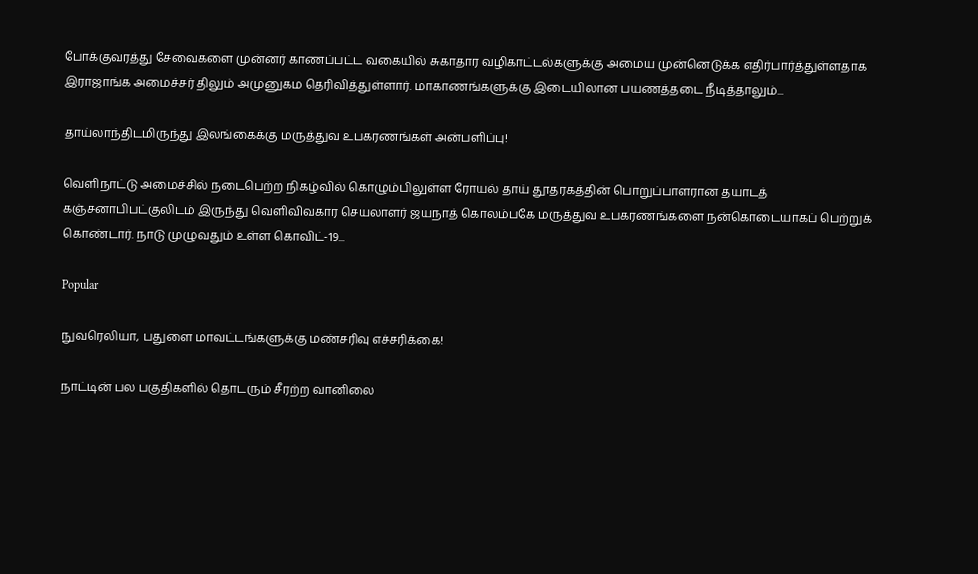போக்குவரத்து சேவைகளை முன்னர் காணப்பட்ட வகையில் சுகாதார வழிகாட்டல்களுக்கு அமைய முன்னெடுக்க எதிர்பார்த்துள்ளதாக இராஜாங்க அமைச்சர் திலும் அமுனுகம தெரிவித்துள்ளார். மாகாணங்களுக்கு இடையிலான பயணத்தடை நீடித்தாலும்...

தாய்லாந்திடமிருந்து இலங்கைக்கு மருத்துவ உபகரணங்கள் அன்பளிப்பு!

வெளிநாட்டு அமைச்சில் நடைபெற்ற நிகழ்வில் கொழும்பிலுள்ள ரோயல் தாய் தூதரகத்தின் பொறுப்பாளரான தயாடத் கஞ்சனாபிபட்குலிடம் இருந்து வெளிவிவகார செயலாளர் ஜயநாத் கொலம்பகே மருத்துவ உபகரணங்களை நன்கொடையாகப் பெற்றுக் கொண்டார். நாடு முழுவதும் உள்ள கொவிட்-19...

Popular

நுவரெலியா, பதுளை மாவட்டங்களுக்கு மண்சரிவு எச்சரிக்கை!

நாட்டின் பல பகுதிகளில் தொடரும் சீரற்ற வானிலை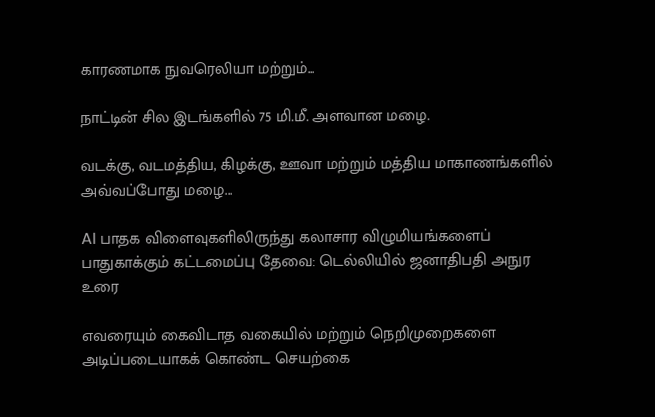காரணமாக நுவரெலியா மற்றும்...

நாட்டின் சில இடங்களில் 75 மி.மீ. அளவான மழை.

வடக்கு, வடமத்திய, கிழக்கு, ஊவா மற்றும் மத்திய மாகாணங்களில் அவ்வப்போது மழை...

AI பாதக விளைவுகளிலிருந்து கலாசார விழுமியங்களைப் பாதுகாக்கும் கட்டமைப்பு தேவை: டெல்லியில் ஜனாதிபதி அநுர உரை

எவரையும் கைவிடாத வகையில் மற்றும் நெறிமுறைகளை அடிப்படையாகக் கொண்ட செயற்கை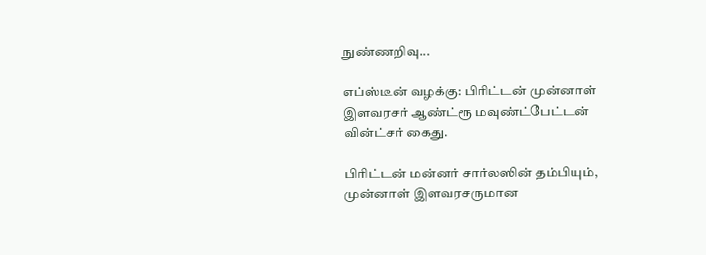நுண்ணறிவு...

எப்ஸ்டீன் வழக்கு: பிரிட்டன் முன்னாள் இளவரசர் ஆண்ட்ரூ மவுண்ட்பேட்டன் வின்ட்சர் கைது.

பிரிட்டன் மன்னர் சார்லஸின் தம்பியும், முன்னாள் இளவரசருமான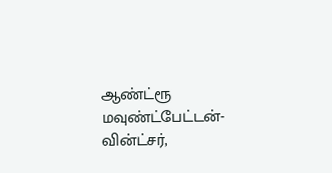ஆண்ட்ரூ மவுண்ட்பேட்டன்-வின்ட்சர்,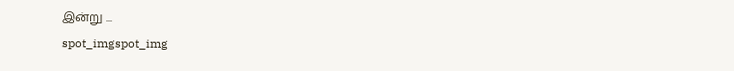இன்று ...
spot_imgspot_img